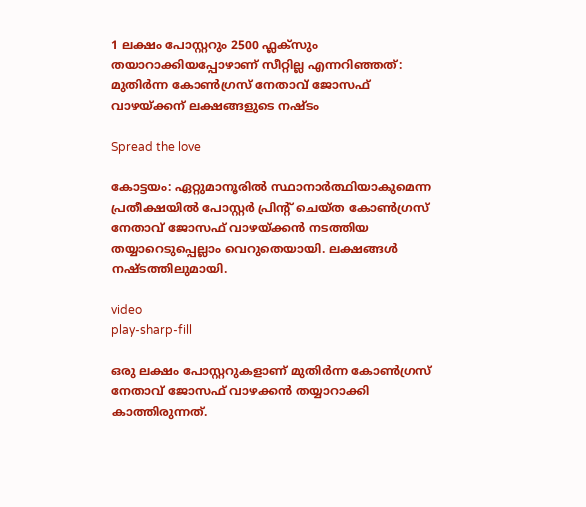1 ലക്ഷം പോസ്റ്ററും 2500 ഫ്ലക്സും തയാറാക്കിയപ്പോഴാണ് സീറ്റില്ല എന്നറിഞ്ഞത്: മുതിർന്ന കോൺഗ്രസ് നേതാവ് ജോസഫ് വാഴയ്ക്കന് ലക്ഷങ്ങളുടെ നഷ്ടം

Spread the love

കോട്ടയം: ഏറ്റുമാനൂരില്‍ സ്ഥാനാര്‍ത്ഥിയാകുമെന്ന പ്രതീക്ഷയില്‍ പോസ്റ്റർ പ്രിന്റ് ചെയ്ത കോണ്‍ഗ്രസ് നേതാവ് ജോസഫ് വാഴയ്ക്കൻ നടത്തിയ തയ്യാറെടുപ്പെല്ലാം വെറുതെയായി. ലക്ഷങ്ങൾ നഷ്ടത്തിലുമായി.

video
play-sharp-fill

ഒരു ലക്ഷം പോസ്റ്ററുകളാണ് മുതിർന്ന കോണ്‍ഗ്രസ് നേതാവ് ജോസഫ് വാഴക്കൻ തയ്യാറാക്കി കാത്തിരുന്നത്.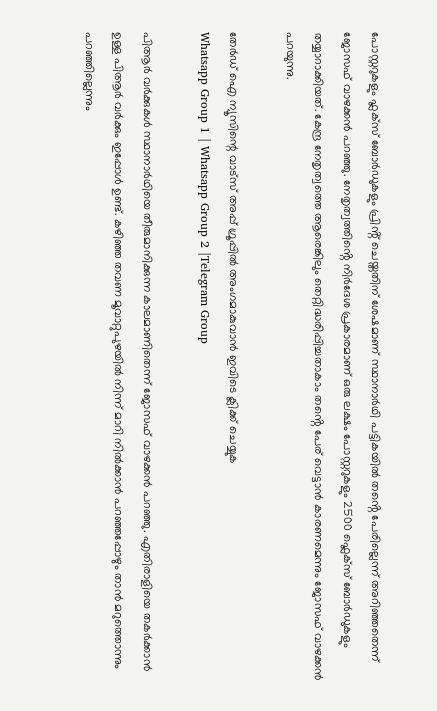പോസ്റ്ററുകളും ഫ്ലക്സ് ബോർഡുകളും പ്രിൻ്റ് ചെയ്തതിന് ശേഷമാണ് സ്ഥാനാർഥി പട്ടികയില്‍ തൻ്റെ പേരില്ലെന്ന് അറിഞ്ഞതെന്ന് ജോസഫ് വാഴക്കൻ പറഞ്ഞു. നേതൃത്വത്തിൻ്റെ നിർദേശ പ്രകാരമാണ് ഒരു ലക്ഷം പോസ്റ്ററുകളും 2500 ഫ്ലെക്സ് ബോർഡുകളും തയ്യാറാക്കിയത്. കേന്ദ്ര നേതൃത്വത്തെ ആരെങ്കിലും തെറ്റിദ്ധരിപ്പിച്ചതാകാം തൻ്റെ പേര് വെട്ടാൻ കാരണമെന്നും ജോസഫ് വാഴക്കൻ പറയുന്നു.

തേർഡ് ഐ ന്യൂസിന്റെ വാട്സ് അപ്പ് ഗ്രൂപ്പിൽ അംഗമാകുവാൻ ഇവിടെ ക്ലിക്ക് ചെയ്യുക
Whatsapp Group 1 | Whatsapp Group 2 |Telegram Group

പിആർ വർക്കുകള്‍ സ്ഥാനാർഥിയെ തീരുമാനിക്കുന്ന കാലമാണിതെന്ന് ജോസഫ് വാഴക്കൻ പറഞ്ഞു. എതിരാളിയെ തകർക്കാൻ ഉള്ള പിആർ വർക്കും ഇപ്പോള്‍ ഉണ്ട്. കഴിഞ്ഞ തവണ മൂവാറ്റുപുഴയില്‍ നിന്ന് മാറി നില്‍ക്കാൻ പറഞ്ഞപ്പോഴും താൻ മറുത്തൊന്നും പറഞ്ഞില്ലെന്നും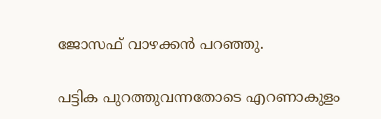ജോസഫ് വാഴക്കൻ പറഞ്ഞു.

പട്ടിക പുറത്തുവന്നതോടെ എറണാകുളം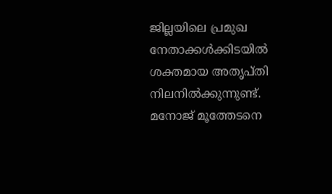ജില്ലയിലെ പ്രമുഖ നേതാക്കള്‍ക്കിടയില്‍ ശക്തമായ അതൃപ്തി നിലനില്‍ക്കുന്നുണ്ട്. മനോജ് മൂത്തേടനെ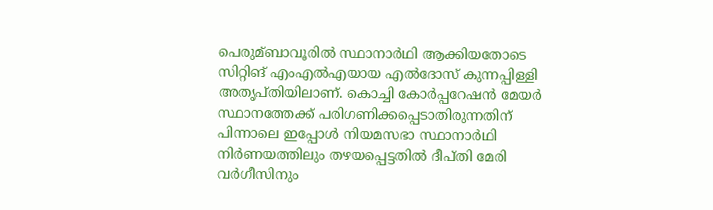പെരുമ്ബാവൂരില്‍ സ്ഥാനാർഥി ആക്കിയതോടെ സിറ്റിങ് എംഎല്‍എയായ എല്‍ദോസ് കുന്നപ്പിള്ളി അതൃപ്തിയിലാണ്. കൊച്ചി കോർപ്പറേഷൻ മേയർ സ്ഥാനത്തേക്ക് പരിഗണിക്കപ്പെടാതിരുന്നതിന് പിന്നാലെ ഇപ്പോള്‍ നിയമസഭാ സ്ഥാനാർഥി നിർണയത്തിലും തഴയപ്പെട്ടതില്‍ ദീപ്തി മേരി വർഗീസിനും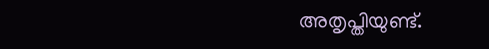അതൃപ്തിയുണ്ട്.